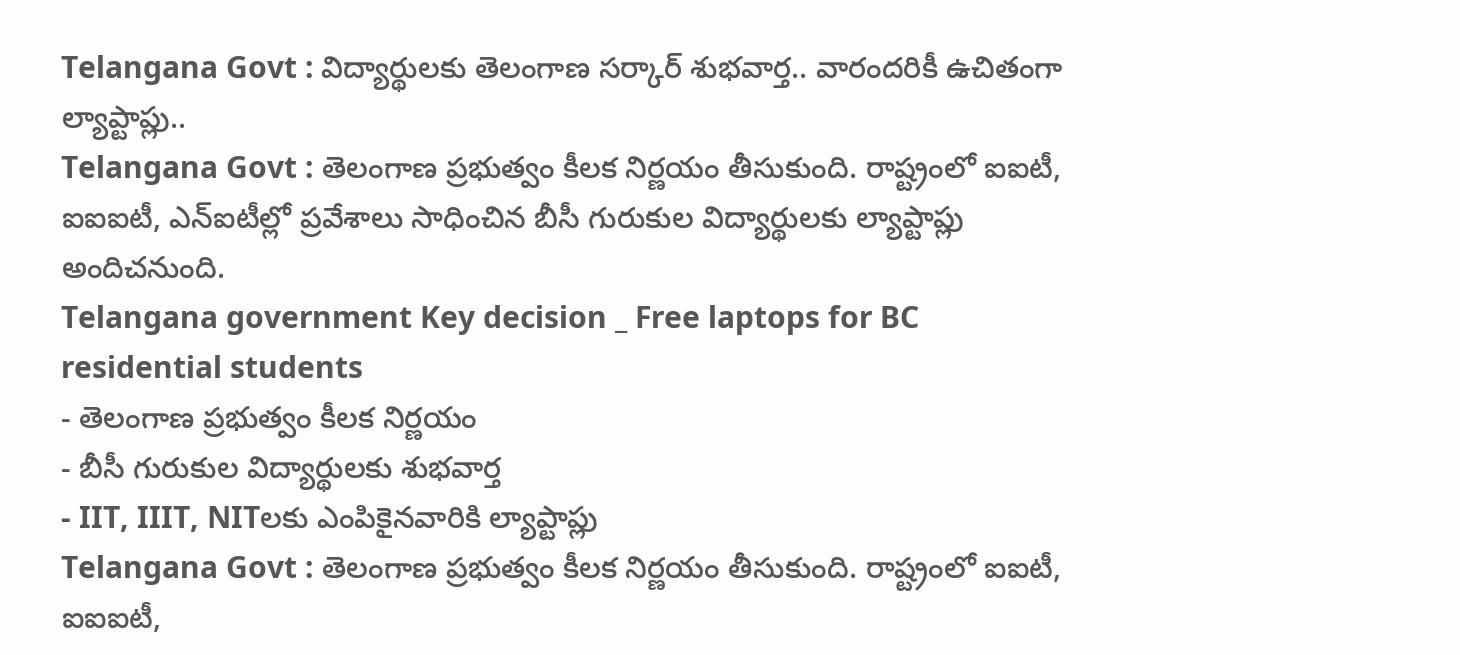Telangana Govt : విద్యార్థులకు తెలంగాణ సర్కార్ శుభవార్త.. వారందరికీ ఉచితంగా ల్యాప్టాప్లు..
Telangana Govt : తెలంగాణ ప్రభుత్వం కీలక నిర్ణయం తీసుకుంది. రాష్ట్రంలో ఐఐటీ, ఐఐఐటీ, ఎన్ఐటీల్లో ప్రవేశాలు సాధించిన బీసీ గురుకుల విద్యార్థులకు ల్యాప్టాప్లు అందిచనుంది.
Telangana government Key decision _ Free laptops for BC residential students
- తెలంగాణ ప్రభుత్వం కీలక నిర్ణయం
- బీసీ గురుకుల విద్యార్థులకు శుభవార్త
- IIT, IIIT, NITలకు ఎంపికైనవారికి ల్యాప్టాప్లు
Telangana Govt : తెలంగాణ ప్రభుత్వం కీలక నిర్ణయం తీసుకుంది. రాష్ట్రంలో ఐఐటీ, ఐఐఐటీ,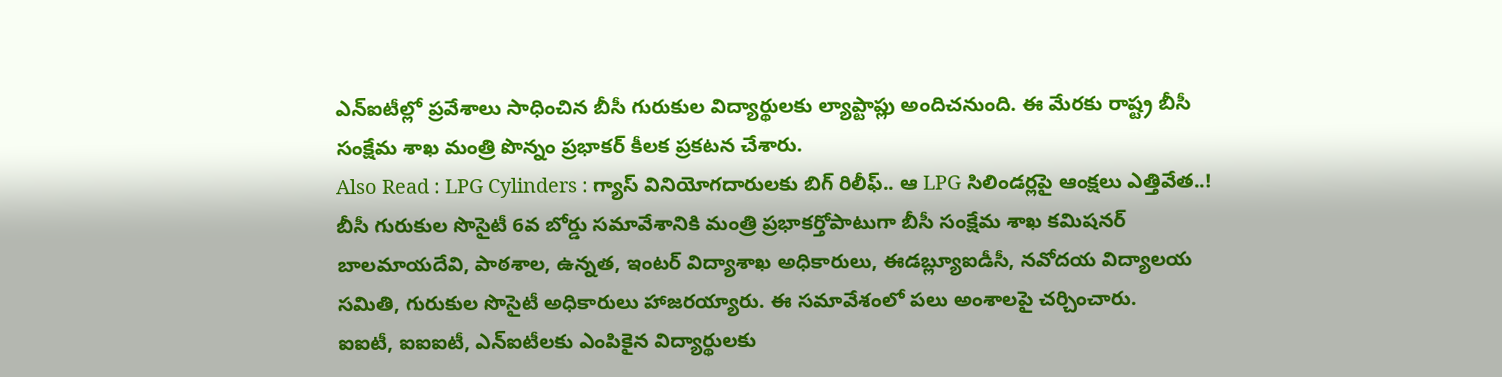ఎన్ఐటీల్లో ప్రవేశాలు సాధించిన బీసీ గురుకుల విద్యార్థులకు ల్యాప్టాప్లు అందిచనుంది. ఈ మేరకు రాష్ట్ర బీసీ సంక్షేమ శాఖ మంత్రి పొన్నం ప్రభాకర్ కీలక ప్రకటన చేశారు.
Also Read : LPG Cylinders : గ్యాస్ వినియోగదారులకు బిగ్ రిలీఫ్.. ఆ LPG సిలిండర్లపై ఆంక్షలు ఎత్తివేత..!
బీసీ గురుకుల సొసైటీ 6వ బోర్డు సమావేశానికి మంత్రి ప్రభాకర్తోపాటుగా బీసీ సంక్షేమ శాఖ కమిషనర్ బాలమాయదేవి, పాఠశాల, ఉన్నత, ఇంటర్ విద్యాశాఖ అధికారులు, ఈడబ్ల్యూఐడీసీ, నవోదయ విద్యాలయ సమితి, గురుకుల సొసైటీ అధికారులు హాజరయ్యారు. ఈ సమావేశంలో పలు అంశాలపై చర్చించారు.
ఐఐటీ, ఐఐఐటీ, ఎన్ఐటీలకు ఎంపికైన విద్యార్థులకు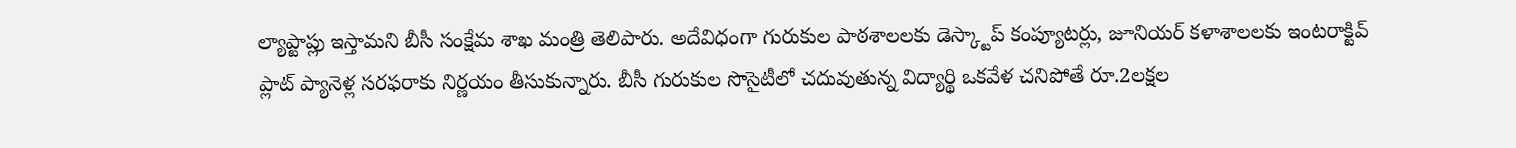ల్యాప్టాప్లు ఇస్తామని బీసీ సంక్షేమ శాఖ మంత్రి తెలిపారు. అదేవిధంగా గురుకుల పాఠశాలలకు డెస్క్టాప్ కంప్యూటర్లు, జూనియర్ కళాశాలలకు ఇంటరాక్టివ్ ప్లాట్ ప్యానెళ్ల సరఫరాకు నిర్ణయం తీసుకున్నారు. బీసీ గురుకుల సొసైటీలో చదువుతున్న విద్యార్థి ఒకవేళ చనిపోతే రూ.2లక్షల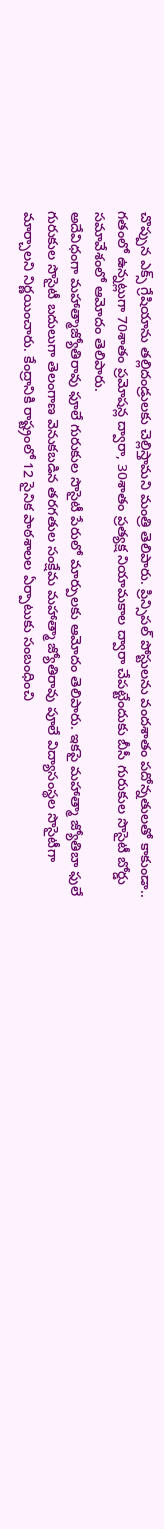చొప్పున ఎక్స్ గ్రేషియాను తల్లిదండ్రులకు చెల్లిస్తామని మంత్రి తెలిపారు. ప్రిన్సిపల్ పోస్టులను వందశాతం పదోన్నతులతో కాకుండా.. గతంలో ఉన్నట్లుగా 70శాతం ప్రమోషన్ల ద్వారా, 30శాతం ప్రత్యక్ష నియామకాల ద్వారా చేపట్టేందుకు బీసీ గురుకుల సొసైటీ బోర్డు సమావేశంలో ఆమోదం తెలిపారు.
అదేవిధంగా మహాత్మాజ్యోతిరావు ఫూలే గురుకుల సొసైటీ పేరులో మార్పులకు ఆమోదం తెలిపారు. ఇకపై మహాత్మా జ్యోతిబా ఫులే గురుకుల సొసైటీ బదులుగా తెలంగాణ వెనుకబడిన తరగతుల సంక్షేమ మహాత్మా జ్యోతిరావు పూలే విద్యాసంస్థల సొసైటీగా మార్చాలని నిర్ణయించారు. కేంద్రానికి రాష్ట్రంలో 12 సైనిక పాఠశాలల ఏర్పాటుకు సంబంధించి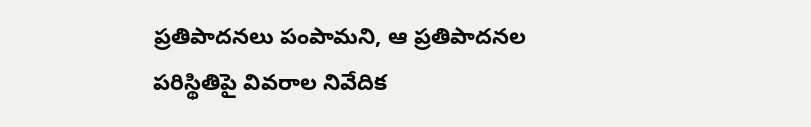ప్రతిపాదనలు పంపామని, ఆ ప్రతిపాదనల పరిస్థితిపై వివరాల నివేదిక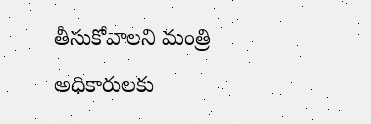తీసుకోవాలని మంత్రి అధికారులకు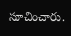సూచించారు.